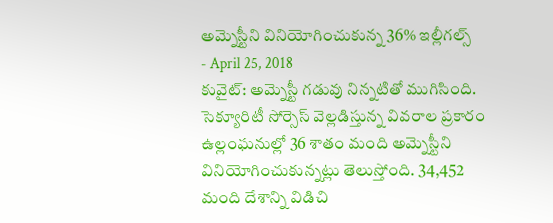అమ్నెస్టీని వినియోగించుకున్న 36% ఇల్లీగల్స్
- April 25, 2018
కువైట్: అమ్నెస్టీ గడువు నిన్నటితో ముగిసింది. సెక్యూరిటీ సోర్సెస్ వెల్లడిస్తున్న వివరాల ప్రకారం ఉల్లంఘనుల్లో 36 శాతం మంది అమ్నెస్టీని వినియోగించుకున్నట్లు తెలుస్తోంది. 34,452 మంది దేశాన్ని విడిచి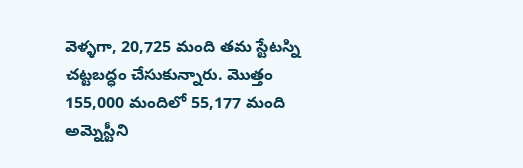వెళ్ళగా, 20,725 మంది తమ స్టేటస్ని చట్టబద్ధం చేసుకున్నారు. మొత్తం 155,000 మందిలో 55,177 మంది అమ్నెస్టీని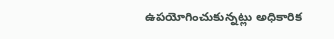ఉపయోగించుకున్నట్లు అధికారిక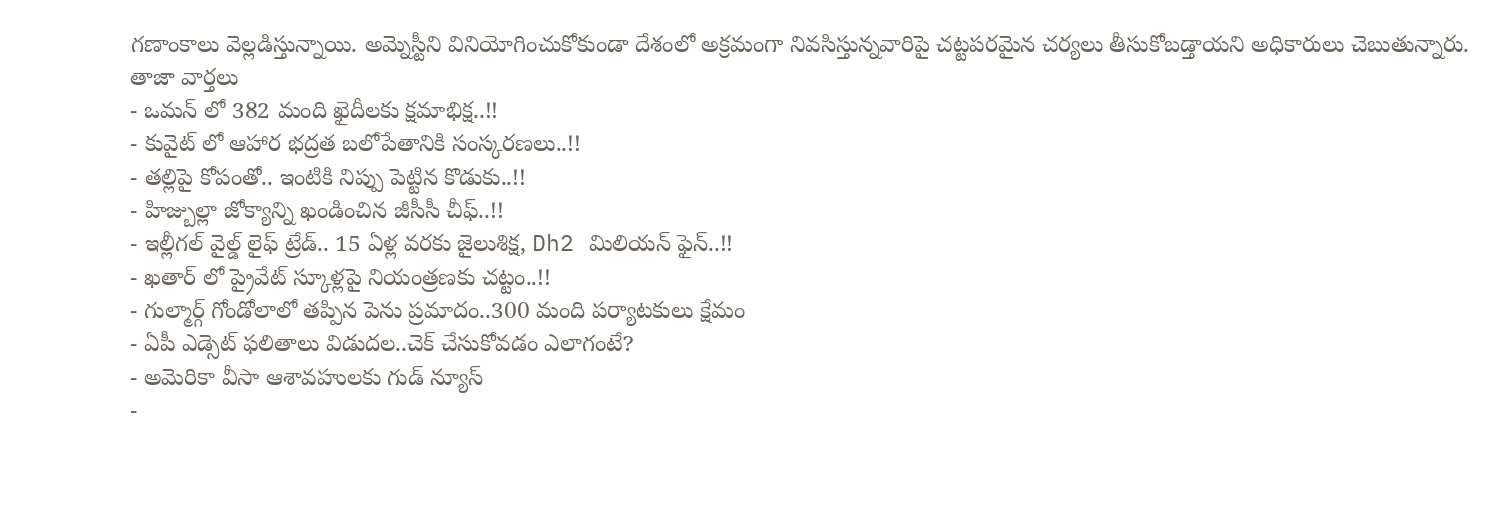గణాంకాలు వెల్లడిస్తున్నాయి. అమ్నెస్టీని వినియోగించుకోకుండా దేశంలో అక్రమంగా నివసిస్తున్నవారిపై చట్టపరమైన చర్యలు తీసుకోబడ్తాయని అధికారులు చెబుతున్నారు.
తాజా వార్తలు
- ఒమన్ లో 382 మంది ఖైదీలకు క్షమాభిక్ష..!!
- కువైట్ లో ఆహార భద్రత బలోపేతానికి సంస్కరణలు..!!
- తల్లిపై కోపంతో.. ఇంటికి నిప్పు పెట్టిన కొడుకు..!!
- హిజ్బుల్లా జోక్యాన్ని ఖండించిన జీసీసీ చీఫ్..!!
- ఇల్లీగల్ వైల్డ్ లైఫ్ ట్రేడ్.. 15 ఏళ్ల వరకు జైలుశిక్ష, Dh2 మిలియన్ ఫైన్..!!
- ఖతార్ లో ప్రైవేట్ స్కూళ్లపై నియంత్రణకు చట్టం..!!
- గుల్మార్గ్ గోండోలాలో తప్పిన పెను ప్రమాదం..300 మంది పర్యాటకులు క్షేమం
- ఏపీ ఎడ్సెట్ ఫలితాలు విడుదల..చెక్ చేసుకోవడం ఎలాగంటే?
- అమెరికా వీసా ఆశావహులకు గుడ్ న్యూస్
-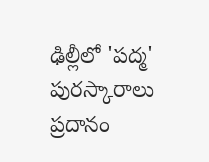ఢిల్లీలో 'పద్మ' పురస్కారాలు ప్రదానం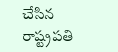చేసిన రాష్ట్రపతి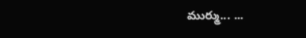ముర్ము... ...